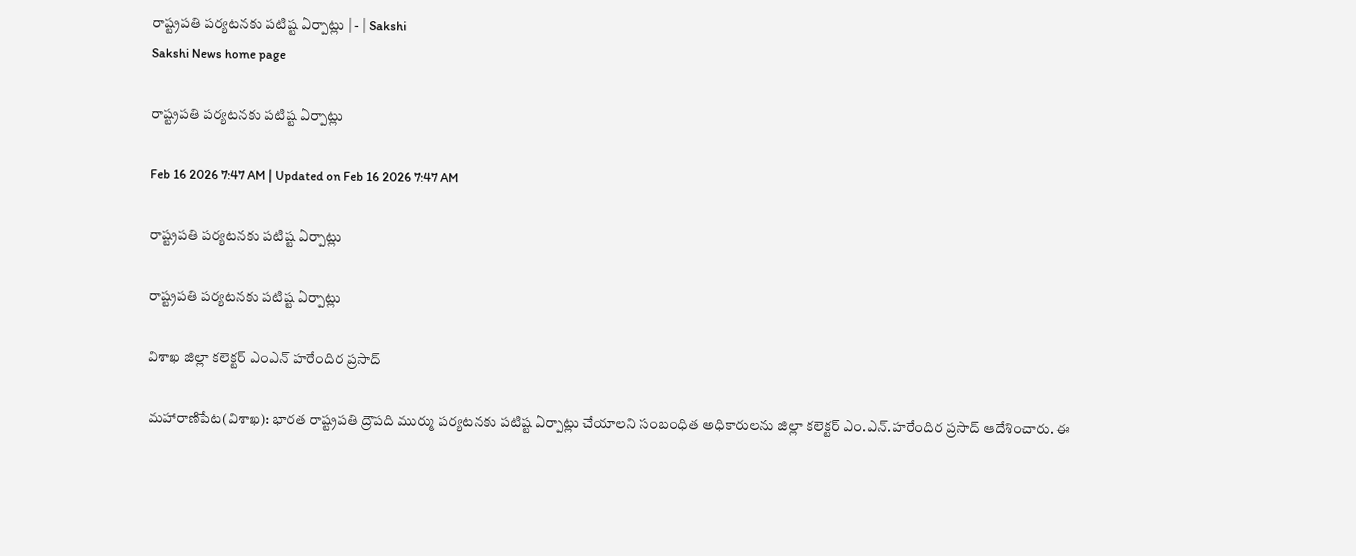రాష్ట్రపతి పర్యటనకు పటిష్ట ఏర్పాట్లు | - | Sakshi
Sakshi News home page

రాష్ట్రపతి పర్యటనకు పటిష్ట ఏర్పాట్లు

Feb 16 2026 7:47 AM | Updated on Feb 16 2026 7:47 AM

రాష్ట్రపతి పర్యటనకు పటిష్ట ఏర్పాట్లు

రాష్ట్రపతి పర్యటనకు పటిష్ట ఏర్పాట్లు

విశాఖ జిల్లా కలెక్టర్‌ ఎంఎన్‌ హరేందిర ప్రసాద్‌

మహారాణిపేట(విశాఖ): భారత రాష్ట్రపతి ద్రౌపది ముర్ము పర్యటనకు పటిష్ట ఏర్పాట్లు చేయాలని సంబంధిత అధికారులను జిల్లా కలెక్టర్‌ ఎం.ఎన్‌.హరేందిర ప్రసాద్‌ ఆదేశించారు. ఈ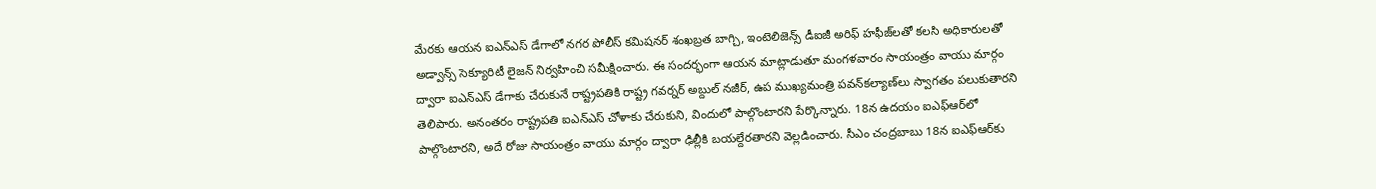మేరకు ఆయన ఐఎన్‌ఎస్‌ డేగాలో నగర పోలీస్‌ కమిషనర్‌ శంఖబ్రత బాగ్చి, ఇంటెలిజెన్స్‌ డీఐజీ అరిఫ్‌ హఫీజ్‌లతో కలసి అధికారులతో అడ్వాన్స్‌ సెక్యూరిటీ లైజన్‌ నిర్వహించి సమీక్షించారు. ఈ సందర్భంగా ఆయన మాట్లాడుతూ మంగళవారం సాయంత్రం వాయు మార్గం ద్వారా ఐఎన్‌ఎస్‌ డేగాకు చేరుకునే రాష్ట్రపతికి రాష్ట్ర గవర్నర్‌ అబ్దుల్‌ నజీర్‌, ఉప ముఖ్యమంత్రి పవన్‌కల్యాణ్‌లు స్వాగతం పలుకుతారని తెలిపారు. అనంతరం రాష్ట్రపతి ఐఎన్‌ఎస్‌ చోళాకు చేరుకుని, విందులో పాల్గొంటారని పేర్కొన్నారు. 18న ఉదయం ఐఎఫ్‌ఆర్‌లో పాల్గొంటారని, అదే రోజు సాయంత్రం వాయు మార్గం ద్వారా ఢిల్లీకి బయల్దేరతారని వెల్లడించారు. సీఎం చంద్రబాబు 18న ఐఎఫ్‌ఆర్‌కు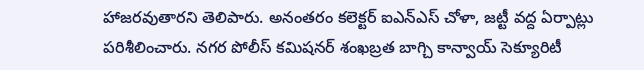హాజరవుతారని తెలిపారు. అనంతరం కలెక్టర్‌ ఐఎన్‌ఎస్‌ చోళా, జట్టీ వద్ద ఏర్పాట్లు పరిశీలించారు. నగర పోలీస్‌ కమిషనర్‌ శంఖబ్రత బాగ్చి కాన్వాయ్‌ సెక్యూరిటీ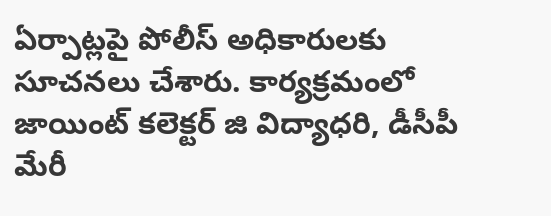ఏర్పాట్లపై పోలీస్‌ అధికారులకు సూచనలు చేశారు. కార్యక్రమంలో జాయింట్‌ కలెక్టర్‌ జి విద్యాధరి, డీసీపీ మేరీ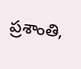ప్రశాంతి,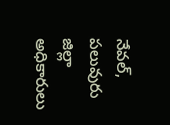నేవల్‌, పలువురు జిల్లా అధికారులు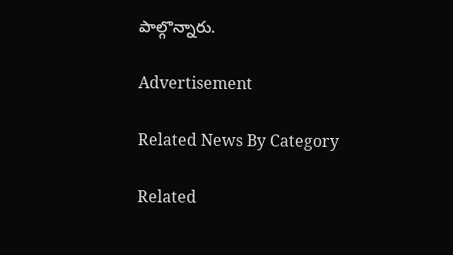పాల్గొన్నారు.

Advertisement

Related News By Category

Related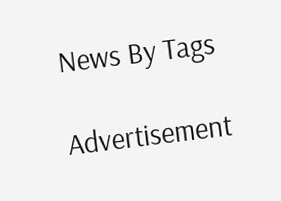News By Tags

Advertisement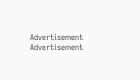Advertisement
Advertisement